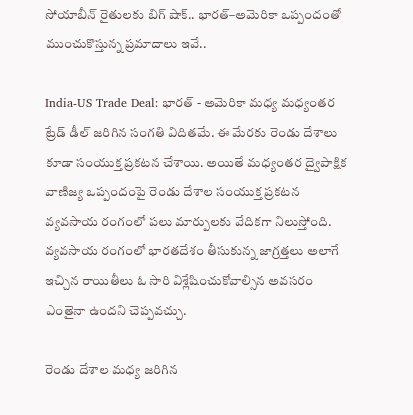సోయాబీన్ రైతులకు బిగ్ షాక్.. భారత్–అమెరికా ఒప్పందంతో ముంచుకొస్తున్న ప్రమాదాలు ఇవే..

India-US Trade Deal: భారత్ - అమెరికా మధ్య మధ్యంతర ట్రేడ్ డీల్ జరిగిన సంగతి విదితమే. ఈ మేరకు రెండు దేశాలు కూడా సంయుక్త ప్రకటన చేశాయి. అయితే మధ్యంతర ద్వైపాక్షిక వాణిజ్య ఒప్పందంపై రెండు దేశాల సంయుక్త ప్రకటన వ్యవసాయ రంగంలో పలు మార్పులకు వేదికగా నిలుస్తోంది. వ్యవసాయ రంగంలో భారతదేశం తీసుకున్న జాగ్రత్తలు అలాగే ఇచ్చిన రాయితీలు ఓ సారి విశ్లేషించుకోవాల్సిన అవసరం ఎంతైనా ఉందని చెప్పవచ్చు.

రెండు దేశాల మధ్య జరిగిన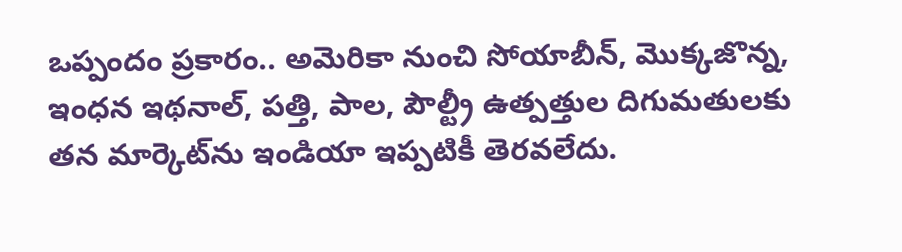ఒప్పందం ప్రకారం.. అమెరికా నుంచి సోయాబీన్, మొక్కజొన్న, ఇంధన ఇథనాల్, పత్తి, పాల, పౌల్ట్రీ ఉత్పత్తుల దిగుమతులకు తన మార్కెట్‌ను ఇండియా ఇప్పటికీ తెరవలేదు.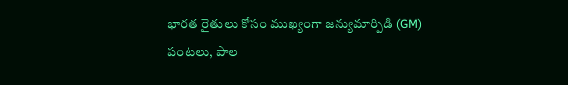భారత రైతులు కోసం ముఖ్యంగా జన్యుమార్పిడి (GM) పంటలు, పాల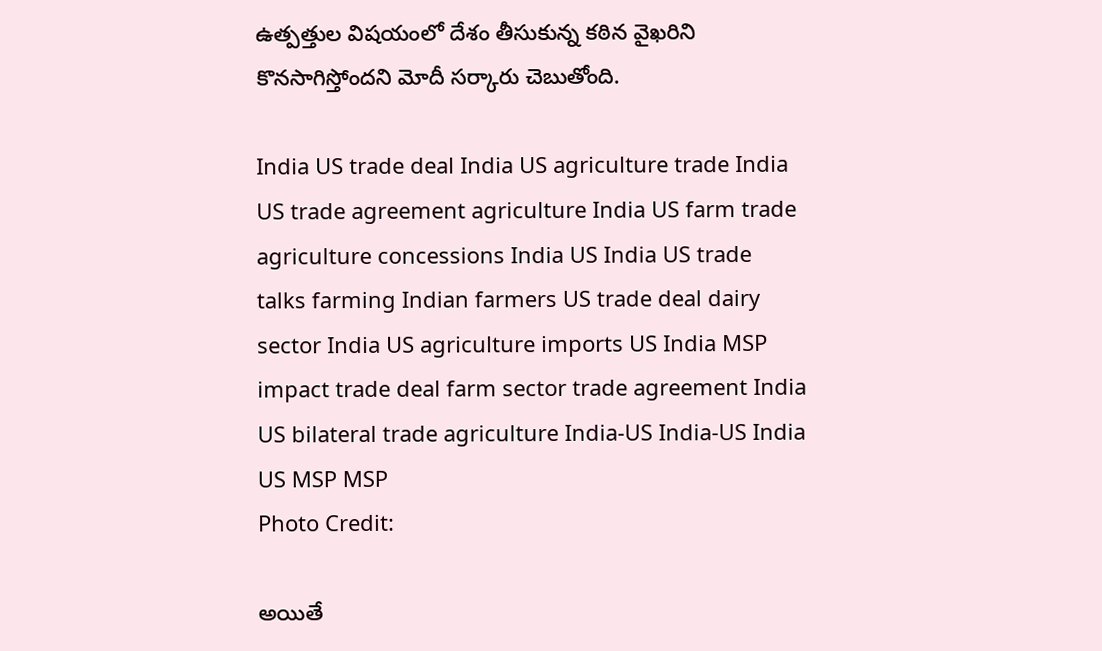ఉత్పత్తుల విషయంలో దేశం తీసుకున్న కఠిన వైఖరిని కొనసాగిస్తోందని మోదీ సర్కారు చెబుతోంది.

India US trade deal India US agriculture trade India US trade agreement agriculture India US farm trade agriculture concessions India US India US trade talks farming Indian farmers US trade deal dairy sector India US agriculture imports US India MSP impact trade deal farm sector trade agreement India US bilateral trade agriculture India-US India-US India US MSP MSP
Photo Credit:

అయితే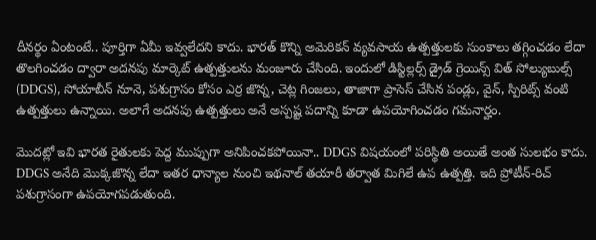దీనర్థం ఏంటంటే.. పూర్తిగా ఏమీ ఇవ్వలేదని కాదు. భారత్ కొన్ని అమెరికన్ వ్యవసాయ ఉత్పత్తులకు సుంకాలు తగ్గించడం లేదా తొలగించడం ద్వారా అదనపు మార్కెట్ ఉత్పత్తులను మంజూరు చేసింది. ఇందులో డిస్టిల్లర్స్ డ్రైడ్ గ్రెయిన్స్ విత్ సోల్యుబుల్స్ (DDGS), సోయాబీన్ నూనె, పశుగ్రాసం కోసం ఎర్ర జొన్న, చెట్ల గింజలు, తాజాగా ప్రాసెస్ చేసిన పండ్లు, వైన్, స్పిరిట్స్ వంటి ఉత్పత్తులు ఉన్నాయి. అలాగే అదనపు ఉత్పత్తులు అనే అస్పష్ట పదాన్ని కూడా ఉపయోగించడం గమనార్హం.

మొదట్లో ఇవి భారత రైతులకు పెద్ద ముప్పుగా అనిపించకపోయినా.. DDGS విషయంలో పరిస్థితి అయితే అంత సులభం కాదు. DDGS అనేది మొక్కజొన్న లేదా ఇతర ధాన్యాల నుంచి ఇథనాల్ తయారీ తర్వాత మిగిలే ఉప ఉత్పత్తి. ఇది ప్రోటీన్-రిచ్ పశుగ్రాసంగా ఉపయోగపడుతుంది.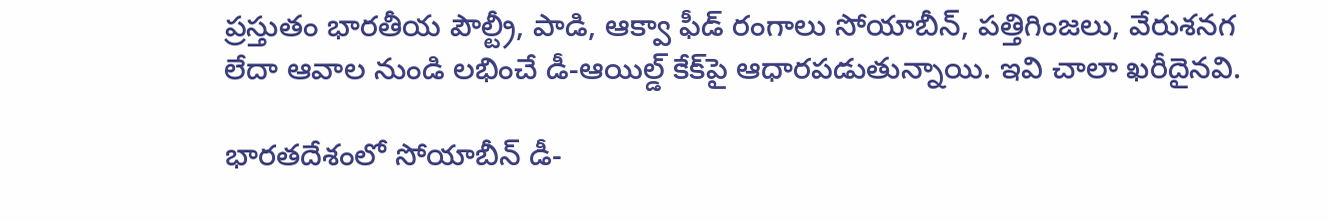ప్రస్తుతం భారతీయ పౌల్ట్రీ, పాడి, ఆక్వా ఫీడ్ రంగాలు సోయాబీన్, పత్తిగింజలు, వేరుశనగ లేదా ఆవాల నుండి లభించే డీ-ఆయిల్డ్ కేక్‌పై ఆధారపడుతున్నాయి. ఇవి చాలా ఖరీదైనవి.

భారతదేశంలో సోయాబీన్ డీ-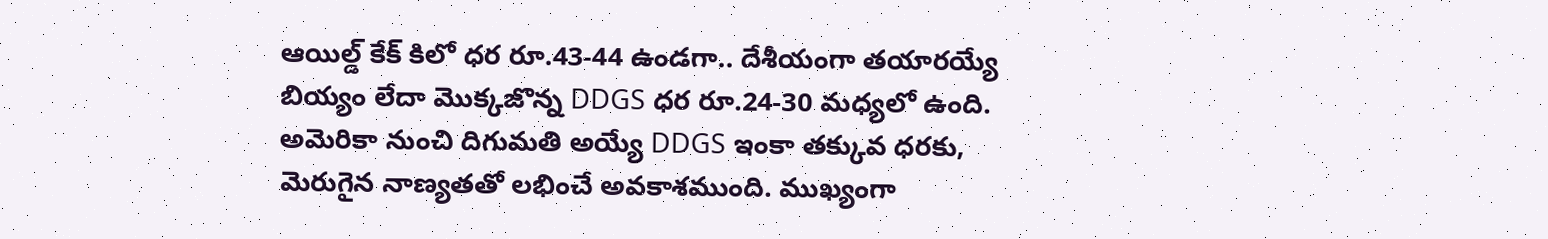ఆయిల్డ్ కేక్ కిలో ధర రూ.43-44 ఉండగా.. దేశీయంగా తయారయ్యే బియ్యం లేదా మొక్కజొన్న DDGS ధర రూ.24-30 మధ్యలో ఉంది. అమెరికా నుంచి దిగుమతి అయ్యే DDGS ఇంకా తక్కువ ధరకు, మెరుగైన నాణ్యతతో లభించే అవకాశముంది. ముఖ్యంగా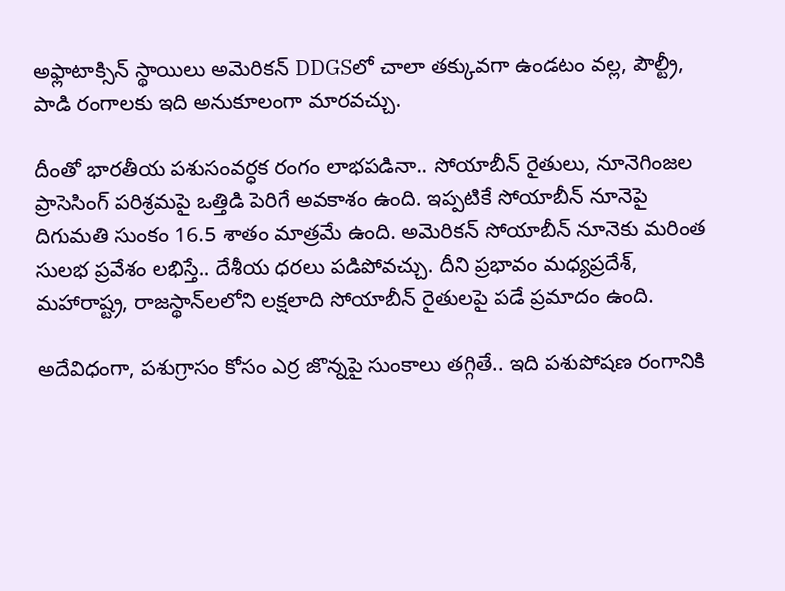అఫ్లాటాక్సిన్ స్థాయిలు అమెరికన్ DDGSలో చాలా తక్కువగా ఉండటం వల్ల, పౌల్ట్రీ, పాడి రంగాలకు ఇది అనుకూలంగా మారవచ్చు.

దీంతో భారతీయ పశుసంవర్ధక రంగం లాభపడినా.. సోయాబీన్ రైతులు, నూనెగింజల ప్రాసెసింగ్ పరిశ్రమపై ఒత్తిడి పెరిగే అవకాశం ఉంది. ఇప్పటికే సోయాబీన్ నూనెపై దిగుమతి సుంకం 16.5 శాతం మాత్రమే ఉంది. అమెరికన్ సోయాబీన్ నూనెకు మరింత సులభ ప్రవేశం లభిస్తే.. దేశీయ ధరలు పడిపోవచ్చు. దీని ప్రభావం మధ్యప్రదేశ్, మహారాష్ట్ర, రాజస్థాన్‌లలోని లక్షలాది సోయాబీన్ రైతులపై పడే ప్రమాదం ఉంది.

అదేవిధంగా, పశుగ్రాసం కోసం ఎర్ర జొన్నపై సుంకాలు తగ్గితే.. ఇది పశుపోషణ రంగానికి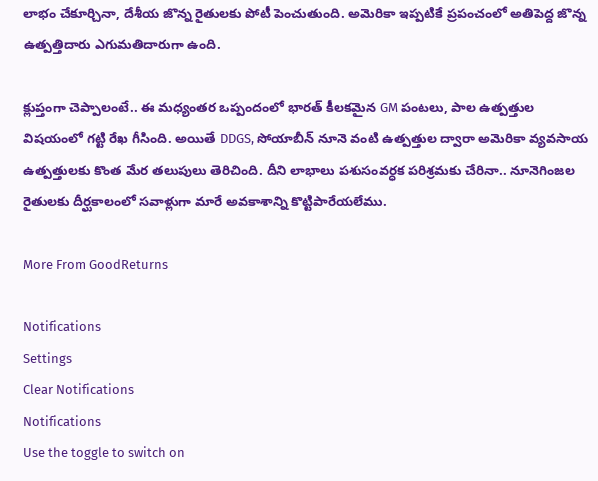లాభం చేకూర్చినా, దేశీయ జొన్న రైతులకు పోటీ పెంచుతుంది. అమెరికా ఇప్పటికే ప్రపంచంలో అతిపెద్ద జొన్న ఉత్పత్తిదారు ఎగుమతిదారుగా ఉంది.

క్లుప్తంగా చెప్పాలంటే.. ఈ మధ్యంతర ఒప్పందంలో భారత్ కీలకమైన GM పంటలు, పాల ఉత్పత్తుల విషయంలో గట్టి రేఖ గీసింది. అయితే DDGS, సోయాబీన్ నూనె వంటి ఉత్పత్తుల ద్వారా అమెరికా వ్యవసాయ ఉత్పత్తులకు కొంత మేర తలుపులు తెరిచింది. దీని లాభాలు పశుసంవర్ధక పరిశ్రమకు చేరినా.. నూనెగింజల రైతులకు దీర్ఘకాలంలో సవాళ్లుగా మారే అవకాశాన్ని కొట్టిపారేయలేము.

More From GoodReturns

Notifications
Settings
Clear Notifications
Notifications
Use the toggle to switch on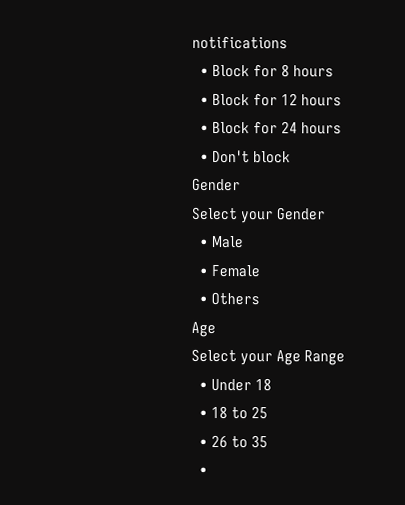notifications
  • Block for 8 hours
  • Block for 12 hours
  • Block for 24 hours
  • Don't block
Gender
Select your Gender
  • Male
  • Female
  • Others
Age
Select your Age Range
  • Under 18
  • 18 to 25
  • 26 to 35
  •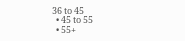36 to 45
  • 45 to 55
  • 55+